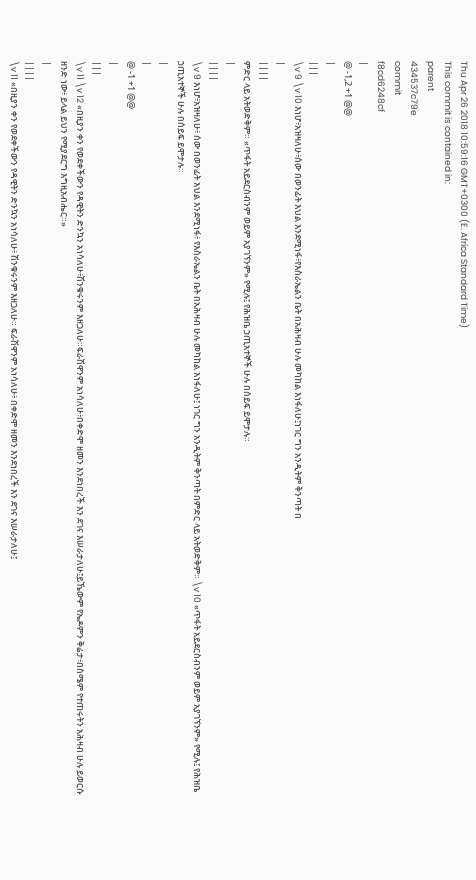Thu Apr 26 2018 10:59:16 GMT+0300 (E. Africa Standard Time)
This commit is contained in:
parent
434537c79e
commit
f8cd6248cf
|
@ -1,2 +1 @@
|
|||
\v 9 \v 10 እነሆ፥አዝዛለሁ፥ሰው በወንፊት እህል እንደሚነፋ፥የእስራኤልን ቤት በአሕዛብ ሁሉ መካከል እነፋለሁ፤ነገር ግን አንዲትም ቅንጣት በ
|
||||
ምድር ላይ አትወድቅም። «ጥፋት አይደርስብንም ወይም አያገኘንም» የሚሉ፤ የሕዝቤ ኃጢአተኞች ሁሉ በሰይፍ ይሞታሉ።
|
||||
\v 9 እነሆ፥አዝዛለሁ፥ ሰው በወንፊት እህል እንደሚነፋ፥ የእስራኤልን ቤት በአሕዛብ ሁሉ መካከል እነፋለሁ፤ ነገር ግን አንዲትም ቅንጣት በምድር ላይ አትወድቅም። \v 10 «ጥፋት አይደርስብንም ወይም አያገኘንም» የሚሉ፤ የሕዝቤ ኃጢአተኞች ሁሉ በሰይፍ ይሞታሉ።
|
|
@ -1 +1 @@
|
|||
\v 11 \v 12 «በዚያን ቀን የወደቀችውን የዳዊትን ድንኳን አነሳለሁ፥ሽንቁሩንም እዘጋለሁ።ፍራሽዋንም አነሳለሁ፥በቀድሞ ዘመን እንደነበረች እን ደገና እሠራታለሁ፤ይኼውም የኤዶምን ቅሬታ፥በስሜም የተጠሩትን አሕዛብ ሁሉ ይወርሱ ዘንድ ነው፥ ይላል ይህን የሚያደርግ እግዚአብሔር።»
|
||||
\v 11 «በዚያን ቀን የወደቀችውን የዳዊትን ድንኳን አነሳለሁ፥ ሽንቁሩንም እዘጋለሁ። ፍራሽዋንም አነሳለሁ፥ በቀድሞ ዘመን እንደነበረች እን ደገና እሠራታለሁ፤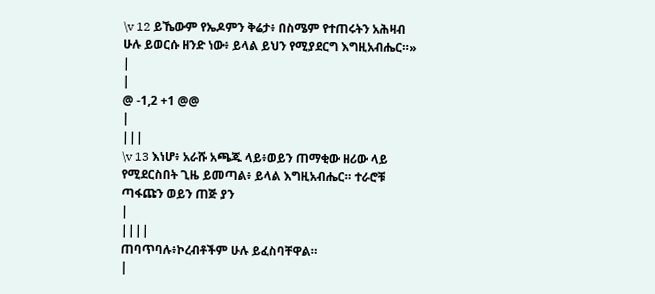\v 12 ይኼውም የኤዶምን ቅሬታ፥ በስሜም የተጠሩትን አሕዛብ ሁሉ ይወርሱ ዘንድ ነው፥ ይላል ይህን የሚያደርግ እግዚአብሔር።»
|
|
@ -1,2 +1 @@
|
|||
\v 13 እነሆ፥ አራሹ አጫጁ ላይ፥ወይን ጠማቂው ዘሪው ላይ የሚደርስበት ጊዜ ይመጣል፥ ይላል እግዚአብሔር። ተራሮቹ ጣፋጩን ወይን ጠጅ ያን
|
||||
ጠባጥባሉ፥ኮረብቶችም ሁሉ ይፈስባቸዋል።
|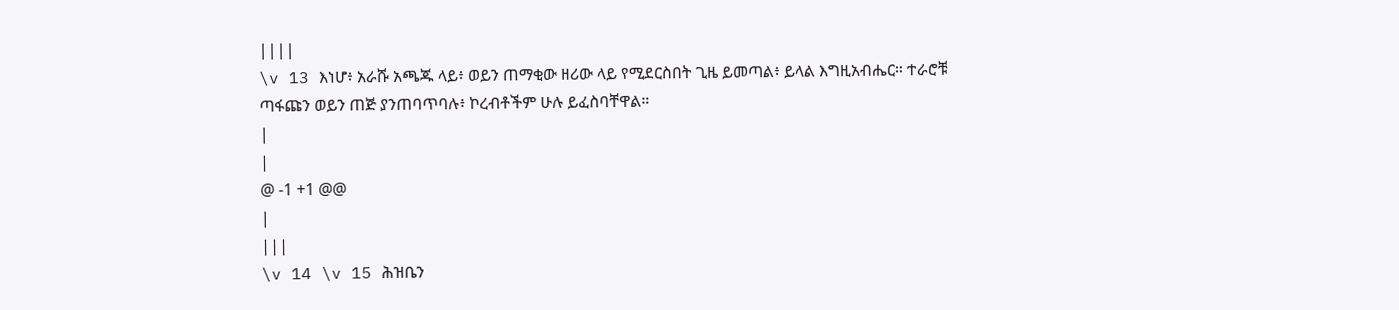||||
\v 13 እነሆ፥ አራሹ አጫጁ ላይ፥ ወይን ጠማቂው ዘሪው ላይ የሚደርስበት ጊዜ ይመጣል፥ ይላል እግዚአብሔር። ተራሮቹ ጣፋጩን ወይን ጠጅ ያንጠባጥባሉ፥ ኮረብቶችም ሁሉ ይፈስባቸዋል።
|
|
@ -1 +1 @@
|
|||
\v 14 \v 15 ሕዝቤን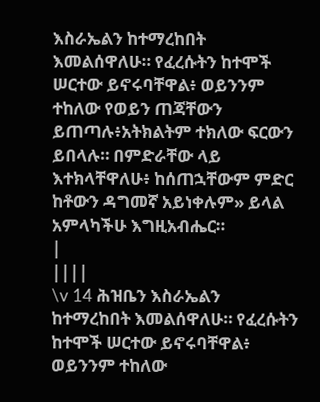እስራኤልን ከተማረከበት እመልሰዋለሁ። የፈረሱትን ከተሞች ሠርተው ይኖሩባቸዋል፥ ወይንንም ተከለው የወይን ጠጃቸውን ይጠጣሉ፥አትክልትም ተክለው ፍርውን ይበላሉ። በምድራቸው ላይ እተክላቸዋለሁ፥ ከሰጠኋቸውም ምድር ከቶውን ዳግመኛ አይነቀሉም» ይላል አምላካችሁ እግዚአብሔር።
|
||||
\v 14 ሕዝቤን እስራኤልን ከተማረከበት እመልሰዋለሁ። የፈረሱትን ከተሞች ሠርተው ይኖሩባቸዋል፥ ወይንንም ተከለው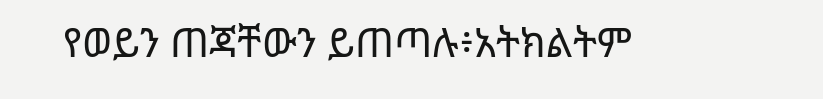የወይን ጠጃቸውን ይጠጣሉ፥አትክልትም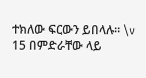ተክለው ፍርውን ይበላሉ። \v 15 በምድራቸው ላይ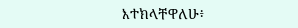እተክላቸዋለሁ፥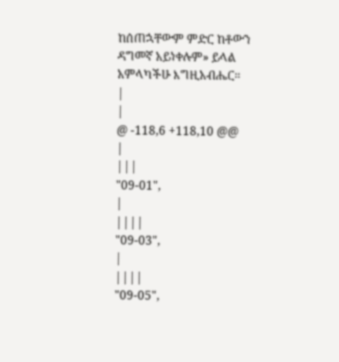ከሰጠኋቸውም ምድር ከቶውን ዳግመኛ አይነቀሉም» ይላል አምላካችሁ እግዚአብሔር።
|
|
@ -118,6 +118,10 @@
|
|||
"09-01",
|
||||
"09-03",
|
||||
"09-05",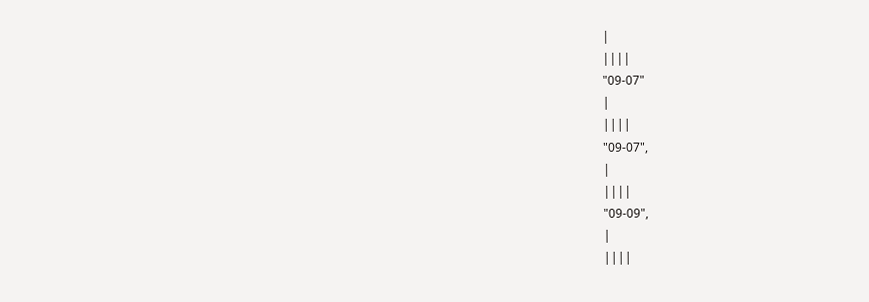|
||||
"09-07"
|
||||
"09-07",
|
||||
"09-09",
|
||||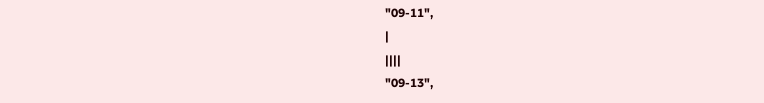"09-11",
|
||||
"09-13",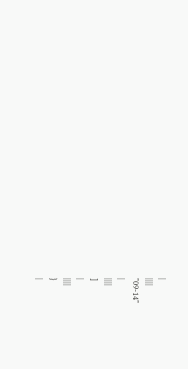|
||||
"09-14"
|
||||
]
|
||||
}
|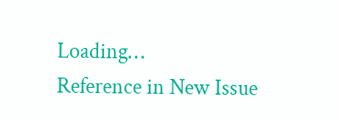Loading…
Reference in New Issue